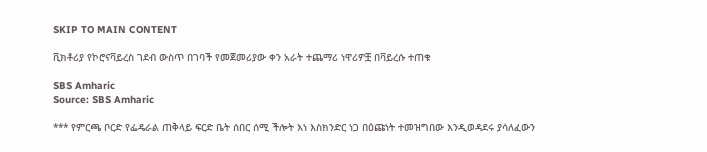SKIP TO MAIN CONTENT

ቪክቶሪያ የኮሮናቫይረስ ገደብ ውስጥ በገባች የመጀመሪያው ቀን አራት ተጨማሪ ነዋሪዎቿ በቫይረሱ ተጠቁ

SBS Amharic
Source: SBS Amharic

*** የምርጫ ቦርድ የፌዴራል ጠቅላይ ፍርድ ቤት ሰበር ሰሚ ችሎት እነ እስክንድር ነጋ በዕጩነት ተመዝግበው እንዲወዳደሩ ያሳለፈውን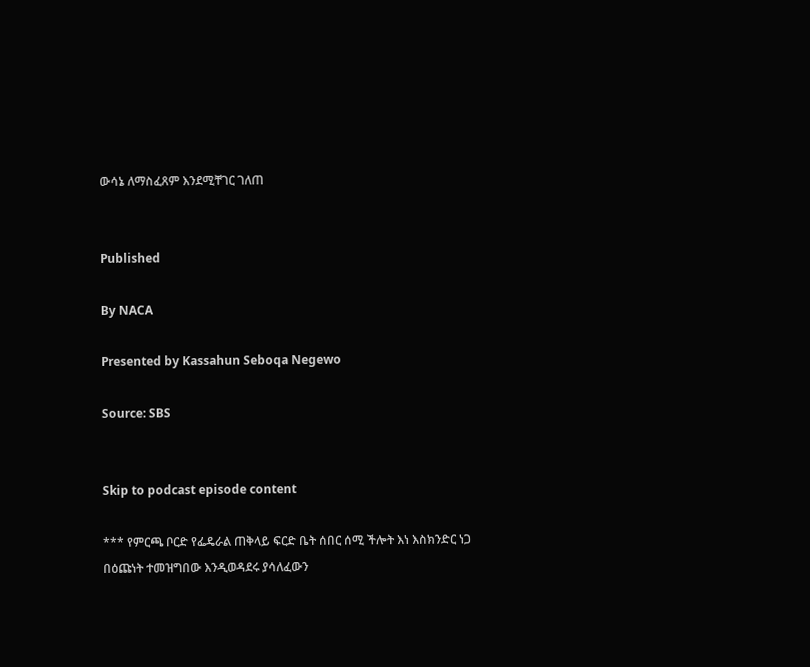ውሳኔ ለማስፈጸም እንደሚቸገር ገለጠ


Published

By NACA

Presented by Kassahun Seboqa Negewo

Source: SBS


Skip to podcast episode content

*** የምርጫ ቦርድ የፌዴራል ጠቅላይ ፍርድ ቤት ሰበር ሰሚ ችሎት እነ እስክንድር ነጋ በዕጩነት ተመዝግበው እንዲወዳደሩ ያሳለፈውን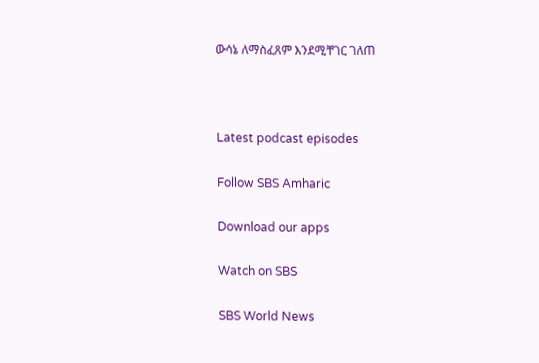ውሳኔ ለማስፈጸም እንደሚቸገር ገለጠ



Latest podcast episodes

Follow SBS Amharic

Download our apps

Watch on SBS

SBS World News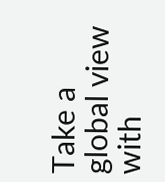Take a global view with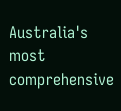Australia's most comprehensive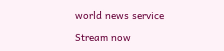world news service

Stream now